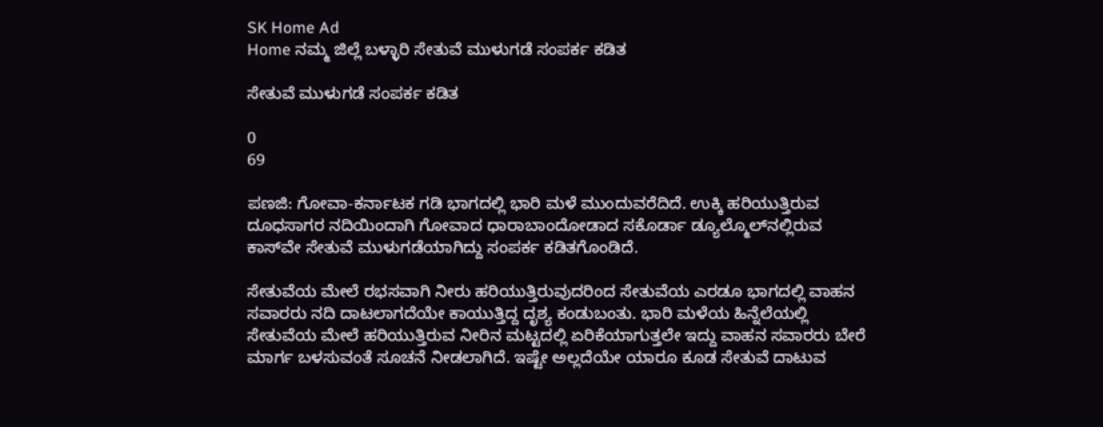SK Home Ad
Home ನಮ್ಮ ಜಿಲ್ಲೆ ಬಳ್ಳಾರಿ ಸೇತುವೆ ಮುಳುಗಡೆ ಸಂಪರ್ಕ ಕಡಿತ

ಸೇತುವೆ ಮುಳುಗಡೆ ಸಂಪರ್ಕ ಕಡಿತ

0
69

ಪಣಜಿ: ಗೋವಾ-ಕರ್ನಾಟಕ ಗಡಿ ಭಾಗದಲ್ಲಿ ಭಾರಿ ಮಳೆ ಮುಂದುವರೆದಿದೆ. ಉಕ್ಕಿ ಹರಿಯುತ್ತಿರುವ ದೂಧಸಾಗರ ನದಿಯಿಂದಾಗಿ ಗೋವಾದ ಧಾರಾಬಾಂದೋಡಾದ ಸಕೊರ್ಡಾ ಡ್ಯೂಲ್ಮೊಲ್‌ನಲ್ಲಿರುವ ಕಾಸ್‌ವೇ ಸೇತುವೆ ಮುಳುಗಡೆಯಾಗಿದ್ದು ಸಂಪರ್ಕ ಕಡಿತಗೊಂಡಿದೆ.

ಸೇತುವೆಯ ಮೇಲೆ ರಭಸವಾಗಿ ನೀರು ಹರಿಯುತ್ತಿರುವುದರಿಂದ ಸೇತುವೆಯ ಎರಡೂ ಭಾಗದಲ್ಲಿ ವಾಹನ ಸವಾರರು ನದಿ ದಾಟಲಾಗದೆಯೇ ಕಾಯುತ್ತಿದ್ದ ದೃಶ್ಯ ಕಂಡುಬಂತು. ಭಾರಿ ಮಳೆಯ ಹಿನ್ನೆಲೆಯಲ್ಲಿ ಸೇತುವೆಯ ಮೇಲೆ ಹರಿಯುತ್ತಿರುವ ನೀರಿನ ಮಟ್ಟದಲ್ಲಿ ಏರಿಕೆಯಾಗುತ್ತಲೇ ಇದ್ದು ವಾಹನ ಸವಾರರು ಬೇರೆ ಮಾರ್ಗ ಬಳಸುವಂತೆ ಸೂಚನೆ ನೀಡಲಾಗಿದೆ. ಇಷ್ಟೇ ಅಲ್ಲದೆಯೇ ಯಾರೂ ಕೂಡ ಸೇತುವೆ ದಾಟುವ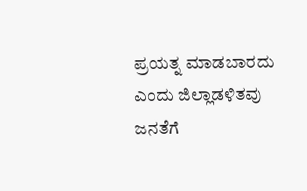ಪ್ರಯತ್ನ ಮಾಡಬಾರದು ಎಂದು ಜಿಲ್ಲಾಡಳಿತವು ಜನತೆಗೆ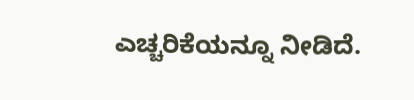ಎಚ್ಚರಿಕೆಯನ್ನೂ ನೀಡಿದೆ.